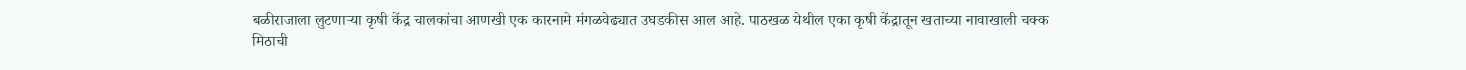बळीराजाला लुटणाऱ्या कृषी केंद्र चालकांचा आणखी एक कारनामे मंगळवेढ्यात उघडकीस आल आहे. पाठखळ येथील एका कृषी केंद्रातून खताच्या नावाखाली चक्क मिठाची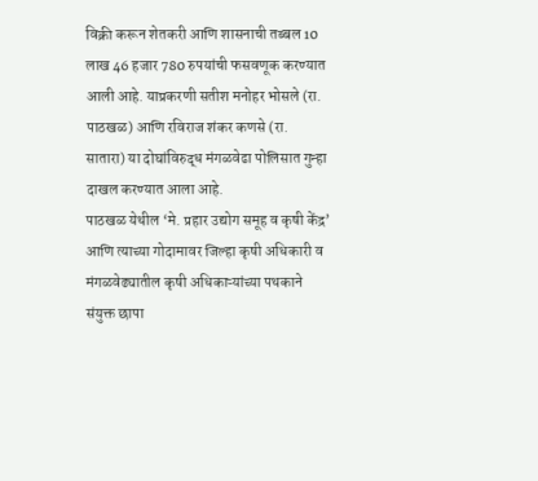विक्री करून शेतकरी आणि शासनाची तब्बल 10 लाख 46 हजार 780 रुपयांची फसवणूक करण्यात आली आहे. याप्रकरणी सतीश मनोहर भोसले (रा. पाठखळ) आणि रविराज शंकर कणसे (रा. सातारा) या दोघांविरुद्ध मंगळवेढा पोलिसात गुन्हा दाखल करण्यात आला आहे.
पाठखळ येथील ‘मे. प्रहार उद्योग समूह व कृषी केंद्र’ आणि त्याच्या गोदामावर जिल्हा कृषी अधिकारी व मंगळवेढ्यातील कृषी अधिकाऱ्यांच्या पथकाने संयुक्त छापा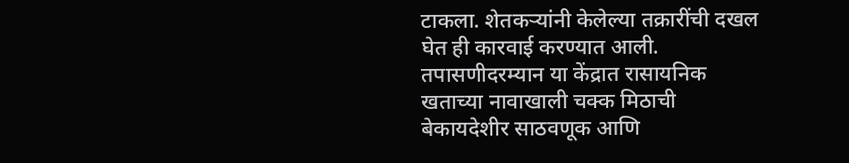टाकला. शेतकऱ्यांनी केलेल्या तक्रारींची दखल घेत ही कारवाई करण्यात आली. तपासणीदरम्यान या केंद्रात रासायनिक खताच्या नावाखाली चक्क मिठाची बेकायदेशीर साठवणूक आणि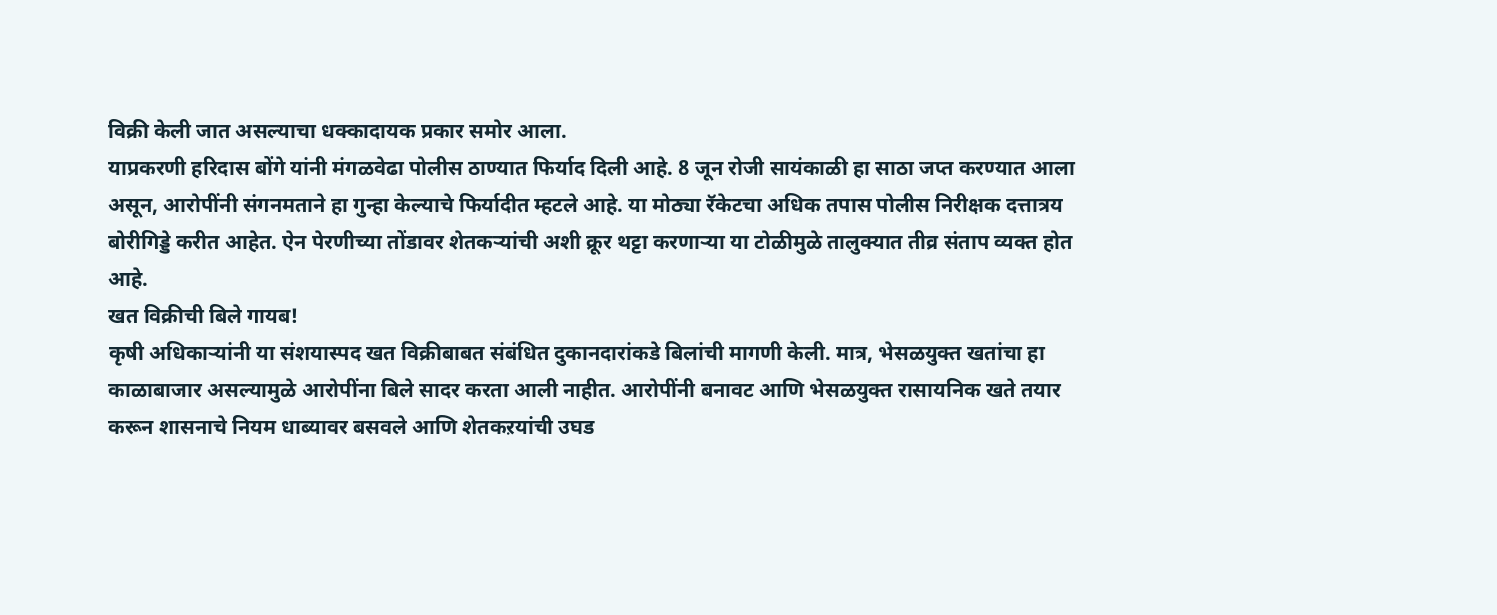विक्री केली जात असल्याचा धक्कादायक प्रकार समोर आला.
याप्रकरणी हरिदास बोंगे यांनी मंगळवेढा पोलीस ठाण्यात फिर्याद दिली आहे. 8 जून रोजी सायंकाळी हा साठा जप्त करण्यात आला असून, आरोपींनी संगनमताने हा गुन्हा केल्याचे फिर्यादीत म्हटले आहे. या मोठ्या रॅकेटचा अधिक तपास पोलीस निरीक्षक दत्तात्रय बोरीगिड्डे करीत आहेत. ऐन पेरणीच्या तोंडावर शेतकऱ्यांची अशी क्रूर थट्टा करणाऱ्या या टोळीमुळे तालुक्यात तीव्र संताप व्यक्त होत आहे.
खत विक्रीची बिले गायब!
कृषी अधिकाऱ्यांनी या संशयास्पद खत विक्रीबाबत संबंधित दुकानदारांकडे बिलांची मागणी केली. मात्र, भेसळयुक्त खतांचा हा काळाबाजार असल्यामुळे आरोपींना बिले सादर करता आली नाहीत. आरोपींनी बनावट आणि भेसळयुक्त रासायनिक खते तयार करून शासनाचे नियम धाब्यावर बसवले आणि शेतकऱयांची उघड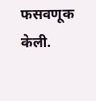फसवणूक केली.